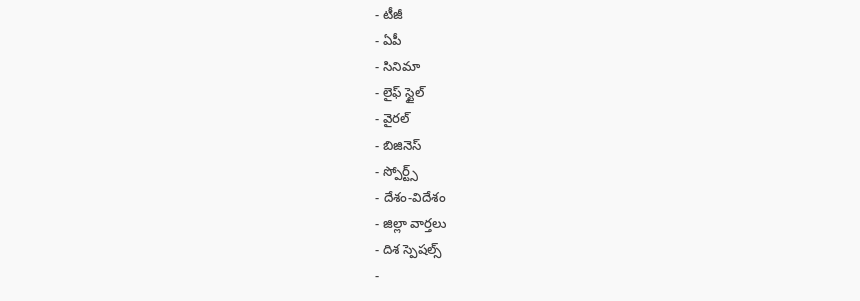- టీజీ
- ఏపీ
- సినిమా
- లైఫ్ స్టైల్
- వైరల్
- బిజినెస్
- స్పోర్ట్స్
- దేశం-విదేశం
- జిల్లా వార్తలు
- దిశ స్పెషల్స్
-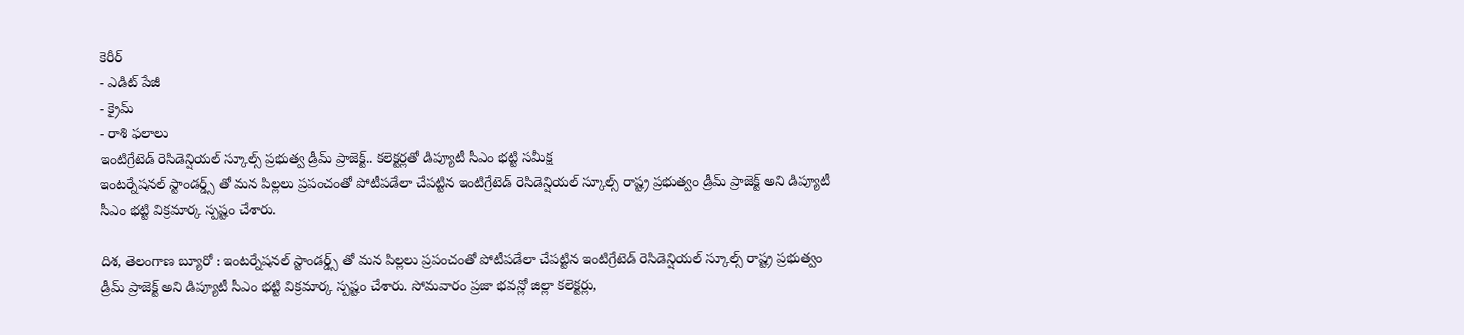కెరీర్
- ఎడిట్ పేజీ
- క్రైమ్
- రాశి ఫలాలు
ఇంటిగ్రేటెడ్ రెసిడెన్షియల్ స్కూల్స్ ప్రభుత్వ డ్రీమ్ ప్రాజెక్ట్.. కలెక్టర్లతో డిప్యూటీ సీఎం భట్టి సమీక్ష
ఇంటర్నేషనల్ స్టాండర్డ్స్ తో మన పిల్లలు ప్రపంచంతో పోటీపడేలా చేపట్టిన ఇంటిగ్రేటెడ్ రెసిడెన్షియల్ స్కూల్స్ రాష్ట్ర ప్రభుత్వం డ్రీమ్ ప్రాజెక్ట్ అని డిప్యూటీ సీఎం భట్టి విక్రమార్క స్పష్టం చేశారు.

దిశ, తెలంగాణ బ్యూరో : ఇంటర్నేషనల్ స్టాండర్డ్స్ తో మన పిల్లలు ప్రపంచంతో పోటీపడేలా చేపట్టిన ఇంటిగ్రేటెడ్ రెసిడెన్షియల్ స్కూల్స్ రాష్ట్ర ప్రభుత్వం డ్రీమ్ ప్రాజెక్ట్ అని డిప్యూటీ సీఎం భట్టి విక్రమార్క స్పష్టం చేశారు. సోమవారం ప్రజా భవన్లో జిల్లా కలెక్టర్లు,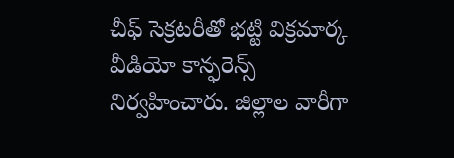చీఫ్ సెక్రటరీతో భట్టి విక్రమార్క వీడియో కాన్ఫరెన్స్ నిర్వహించారు. జిల్లాల వారీగా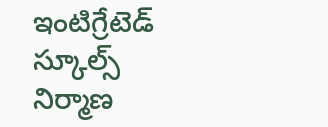ఇంటిగ్రేటెడ్ స్కూల్స్ నిర్మాణ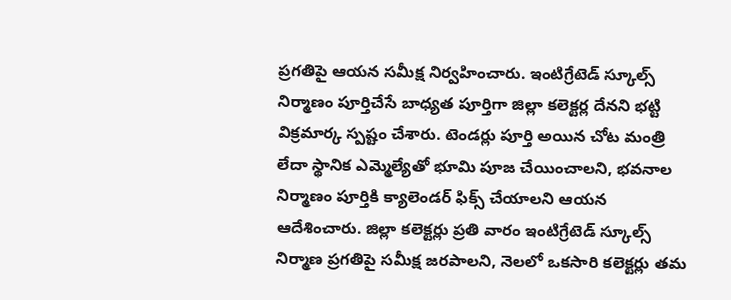ప్రగతిపై ఆయన సమీక్ష నిర్వహించారు. ఇంటిగ్రేటెడ్ స్కూల్స్ నిర్మాణం పూర్తిచేసే బాధ్యత పూర్తిగా జిల్లా కలెక్టర్ల దేనని భట్టి విక్రమార్క స్పష్టం చేశారు. టెండర్లు పూర్తి అయిన చోట మంత్రి లేదా స్థానిక ఎమ్మెల్యేతో భూమి పూజ చేయించాలని, భవనాల నిర్మాణం పూర్తికి క్యాలెండర్ ఫిక్స్ చేయాలని ఆయన ఆదేశించారు. జిల్లా కలెక్టర్లు ప్రతి వారం ఇంటిగ్రేటెడ్ స్కూల్స్ నిర్మాణ ప్రగతిపై సమీక్ష జరపాలని, నెలలో ఒకసారి కలెక్టర్లు తమ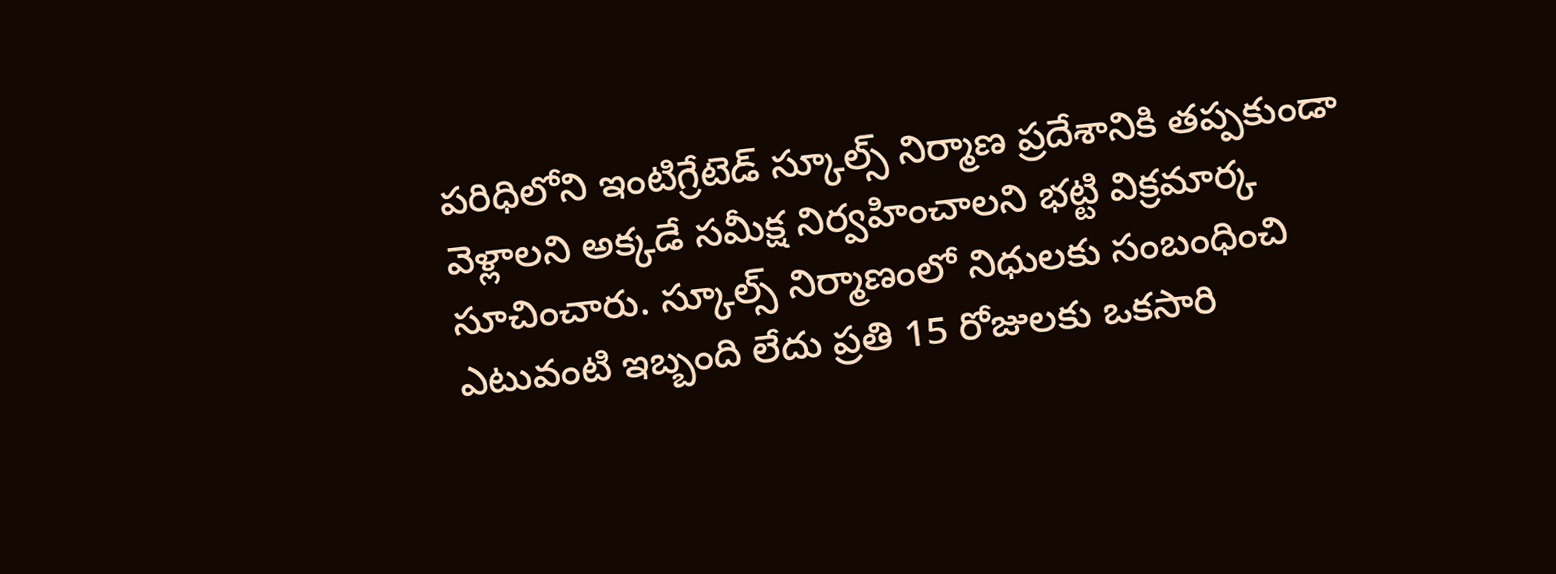పరిధిలోని ఇంటిగ్రేటెడ్ స్కూల్స్ నిర్మాణ ప్రదేశానికి తప్పకుండా వెళ్లాలని అక్కడే సమీక్ష నిర్వహించాలని భట్టి విక్రమార్క సూచించారు. స్కూల్స్ నిర్మాణంలో నిధులకు సంబంధించి ఎటువంటి ఇబ్బంది లేదు ప్రతి 15 రోజులకు ఒకసారి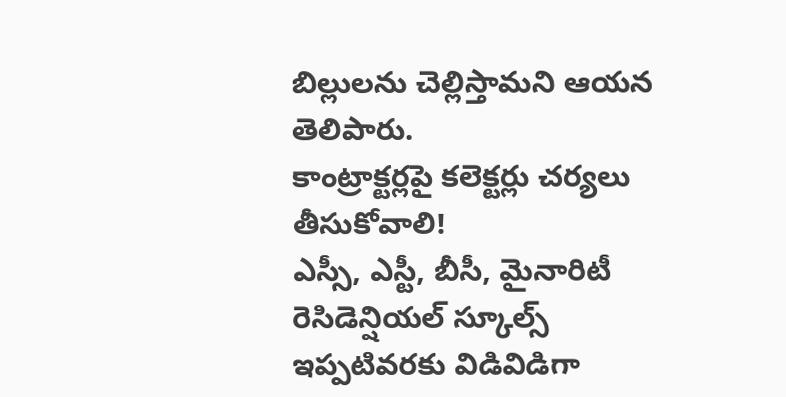బిల్లులను చెల్లిస్తామని ఆయన తెలిపారు.
కాంట్రాక్టర్లపై కలెక్టర్లు చర్యలు తీసుకోవాలి!
ఎస్సీ, ఎస్టీ, బీసీ, మైనారిటీ రెసిడెన్షియల్ స్కూల్స్ ఇప్పటివరకు విడివిడిగా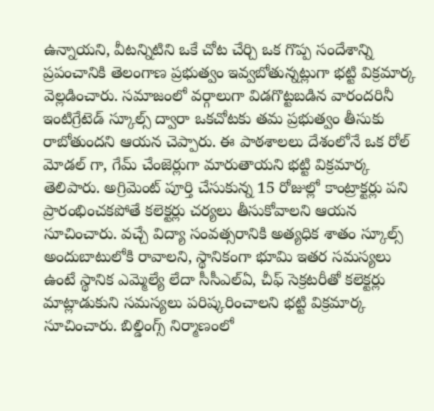ఉన్నాయని, వీటన్నిటిని ఒకే చోట చేర్చి ఒక గొప్ప సందేశాన్ని ప్రపంచానికి తెలంగాణ ప్రభుత్వం ఇవ్వబోతున్నట్లుగా భట్టి విక్రమార్క వెల్లడించారు. సమాజంలో వర్గాలుగా విడగొట్టబడిన వారందరినీ ఇంటిగ్రేటెడ్ స్కూల్స్ ద్వారా ఒకచోటకు తమ ప్రభుత్వం తీసుకు రాబోతుందని ఆయన చెప్పారు. ఈ పాఠశాలలు దేశంలోనే ఒక రోల్ మోడల్ గా, గేమ్ చేంజెర్లుగా మారుతాయని భట్టి విక్రమార్క తెలిపారు. అగ్రిమెంట్ పూర్తి చేసుకున్న 15 రోజుల్లో కాంట్రాక్టర్లు పని ప్రారంభించకపోతే కలెక్టర్లు చర్యలు తీసుకోవాలని ఆయన సూచించారు. వచ్చే విద్యా సంవత్సరానికి అత్యధిక శాతం స్కూల్స్ అందుబాటులోకి రావాలని, స్థానికంగా భూమి ఇతర సమస్యలు ఉంటే స్థానిక ఎమ్మెల్యే లేదా సీసీఎల్ఏ, చీఫ్ సెక్రటరీతో కలెక్టర్లు మాట్లాడుకుని సమస్యలు పరిష్కరించాలని భట్టి విక్రమార్క సూచించారు. బిల్డింగ్స్ నిర్మాణంలో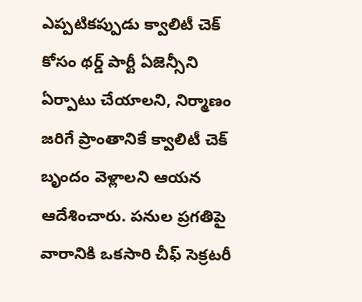ఎప్పటికప్పుడు క్వాలిటీ చెక్ కోసం థర్డ్ పార్టీ ఏజెన్సీని ఏర్పాటు చేయాలని, నిర్మాణం జరిగే ప్రాంతానికే క్వాలిటీ చెక్ బృందం వెళ్లాలని ఆయన ఆదేశించారు. పనుల ప్రగతిపై వారానికి ఒకసారి చీఫ్ సెక్రటరీ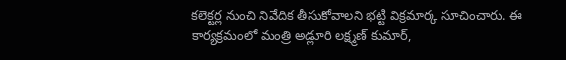కలెక్టర్ల నుంచి నివేదిక తీసుకోవాలని భట్టి విక్రమార్క సూచించారు. ఈ కార్యక్రమంలో మంత్రి అడ్లూరి లక్ష్మణ్ కుమార్,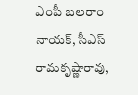ఎంపీ బలరాం నాయక్, సీఎస్ రామకృష్ణారావు,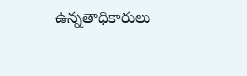ఉన్నతాధికారులు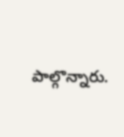పాల్గొన్నారు.